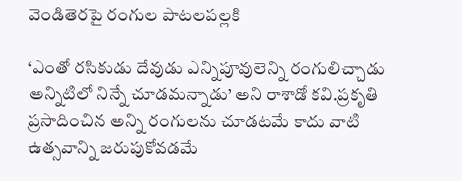వెండితెరపై రంగుల పాటలపల్లకి

‘ఎంతో రసికుడు దేవుడు ఎన్నిపూవులెన్ని రంగులిచ్చాడు అన్నిటిలో నిన్నే చూడమన్నాడు’ అని రాశాడో కవి.ప్రకృతి ప్రసాదించిన అన్ని రంగులను చూడటమే కాదు వాటి ఉత్సవాన్ని జరుపుకోవడమే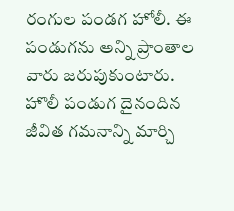రంగుల పండగ హోలీ. ఈ పండుగను అన్ని ప్రాంతాల వారు జరుపుకుంటారు. హొలీ పండుగ దైనందిన జీవిత గమనాన్ని మార్చి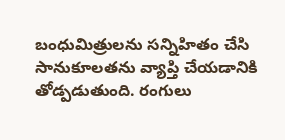బంధుమిత్రులను సన్నిహితం చేసి సానుకూలతను వ్యాప్తి చేయడానికి తోడ్పడుతుంది. రంగులు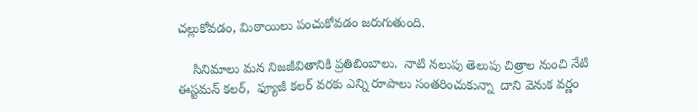చల్లుకోవడం, మిఠాయిలు పంచుకోవడం జరుగుతుంది.

    సినిమాలు మన నిజజీవితానికి ప్రతిబింబాలు.  నాటి నలుపు తెలుపు చిత్రాల నుంచి నేటి ఈస్టమన్ కలర్,  ఫ్యూజీ కలర్ వరకు ఎన్ని రూపాలు సంతరించుకున్నా  దాని వెనుక వర్ణం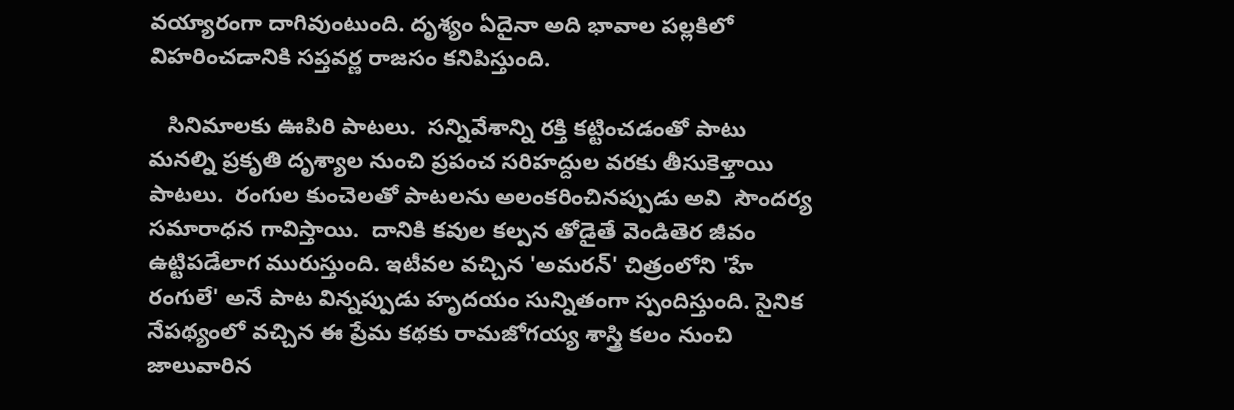వయ్యారంగా దాగివుంటుంది. దృశ్యం ఏదైనా అది భావాల పల్లకిలో విహరించడానికి సప్తవర్ణ రాజసం కనిపిస్తుంది.

   సినిమాలకు ఊపిరి పాటలు.  సన్నివేశాన్ని రక్తి కట్టించడంతో పాటు మనల్ని ప్రకృతి దృశ్యాల నుంచి ప్రపంచ సరిహద్దుల వరకు తీసుకెళ్తాయి పాటలు.  రంగుల కుంచెలతో పాటలను అలంకరించినప్పుడు అవి  సౌందర్య సమారాధన గావిస్తాయి.  దానికి కవుల కల్పన తోడైతే వెండితెర జీవం ఉట్టిపడేలాగ మురుస్తుంది. ఇటీవల వచ్చిన 'అమరన్' చిత్రంలోని 'హే రంగులే' అనే పాట విన్నప్పుడు హృదయం సున్నితంగా స్పందిస్తుంది. సైనిక నేపథ్యంలో వచ్చిన ఈ ప్రేమ కథకు రామజోగయ్య శాస్త్రి కలం నుంచి జాలువారిన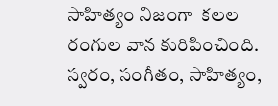సాహిత్యం నిజంగా  కలల రంగుల వాన కురిపించింది. స్వరం, సంగీతం, సాహిత్యం,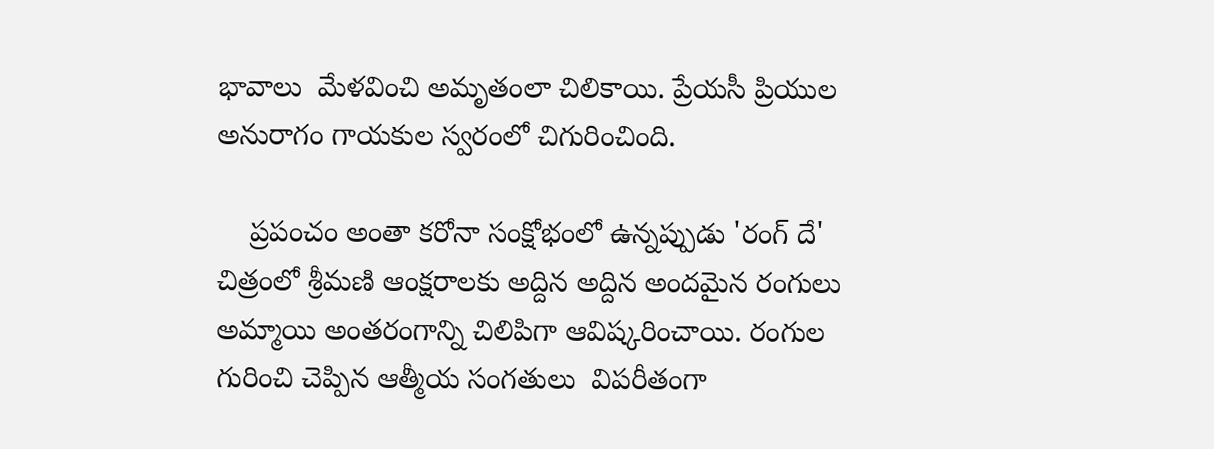భావాలు  మేళవించి అమృతంలా చిలికాయి. ప్రేయసీ ప్రియుల అనురాగం గాయకుల స్వరంలో చిగురించింది.

    ప్రపంచం అంతా కరోనా సంక్షోభంలో ఉన్నప్పుడు 'రంగ్ దే'  చిత్రంలో శ్రీమణి ఆంక్షరాలకు అద్దిన అద్దిన అందమైన రంగులు అమ్మాయి అంతరంగాన్ని చిలిపిగా ఆవిష్కరించాయి. రంగుల గురించి చెప్పిన ఆత్మీయ సంగతులు  విపరీతంగా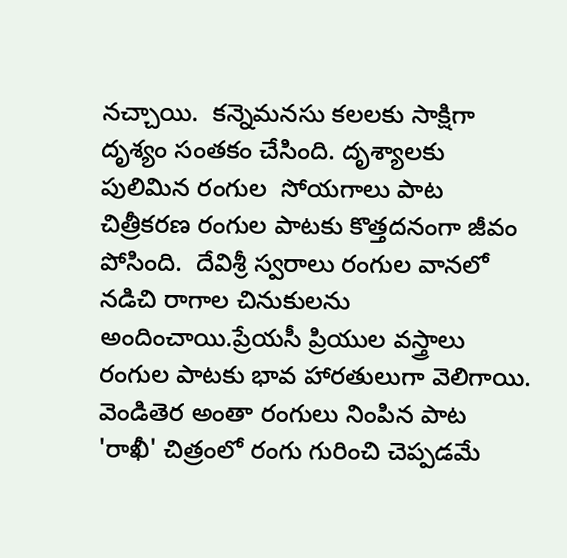నచ్చాయి.  కన్నెమనసు కలలకు సాక్షిగా దృశ్యం సంతకం చేసింది. దృశ్యాలకు పులిమిన రంగుల  సోయగాలు పాట చిత్రీకరణ రంగుల పాటకు కొత్తదనంగా జీవం పోసింది.  దేవిశ్రీ స్వరాలు రంగుల వానలో నడిచి రాగాల చినుకులను అందించాయి.ప్రేయసీ ప్రియుల వస్త్రాలు రంగుల పాటకు భావ హారతులుగా వెలిగాయి.  వెండితెర అంతా రంగులు నింపిన పాట 'రాఖీ' చిత్రంలో రంగు గురించి చెప్పడమే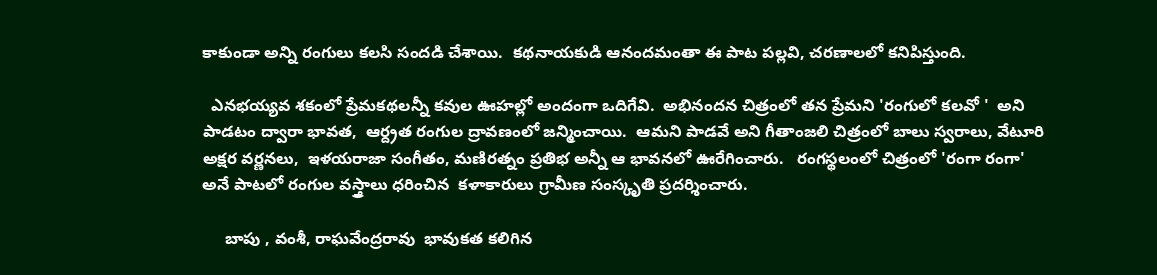కాకుండా అన్ని రంగులు కలసి సందడి చేశాయి.  కథనాయకుడి ఆనందమంతా ఈ పాట పల్లవి, చరణాలలో కనిపిస్తుంది.

  ఎనభయ్యవ శకంలో ప్రేమకథలన్నీ కవుల ఊహల్లో అందంగా ఒదిగేవి.  అభినందన చిత్రంలో తన ప్రేమని 'రంగులో కలవో '  అని పాడటం ద్వారా భావత,  ఆర్ద్రత రంగుల ద్రావణంలో జన్మించాయి.  ఆమని పాడవే అని గీతాంజలి చిత్రంలో బాలు స్వరాలు, వేటూరి అక్షర వర్ణనలు,  ఇళయరాజా సంగీతం, మణిరత్నం ప్రతిభ అన్నీ ఆ భావనలో ఊరేగించారు.   రంగస్థలంలో చిత్రంలో 'రంగా రంగా' అనే పాటలో రంగుల వస్త్రాలు ధరించిన  కళాకారులు గ్రామీణ సంస్కృతి ప్రదర్శించారు.

     బాపు , వంశీ, రాఘవేంద్రరావు  భావుకత కలిగిన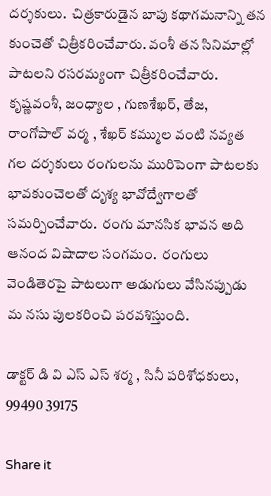దర్శకులు.  చిత్రకారుడైన బాపు కథాగమనాన్ని తన కుంచెతో చిత్రీకరించేవారు. వంశీ తన సినిమాల్లో  పాటలని రసరమ్యంగా చిత్రీకరించేవారు.  కృష్ణవంశీ, జంధ్యాల , గుణశేఖర్, తేజ, రాంగోపాల్ వర్మ , శేఖర్ కమ్ముల వంటి నవ్యత గల దర్శకులు రంగులను మురిపెంగా పాటలకు భావకుంచెలతో దృశ్య భావోద్వేగాలతో సమర్పించేవారు.  రంగు మానసిక భావన అది ఆనంద విషాదాల సంగమం.  రంగులు  వెండితెరపై పాటలుగా అడుగులు వేసినప్పుడు మ నసు పులకరించి పరవశిస్తుంది.

డాక్టర్ డి వి ఎస్ ఎస్ శర్మ , సినీ పరిశోధకులు, 99490 39175

Share it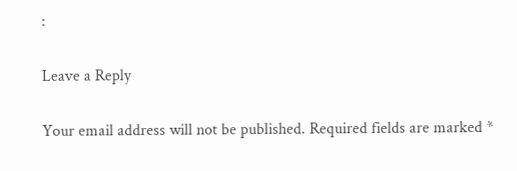:

Leave a Reply

Your email address will not be published. Required fields are marked *